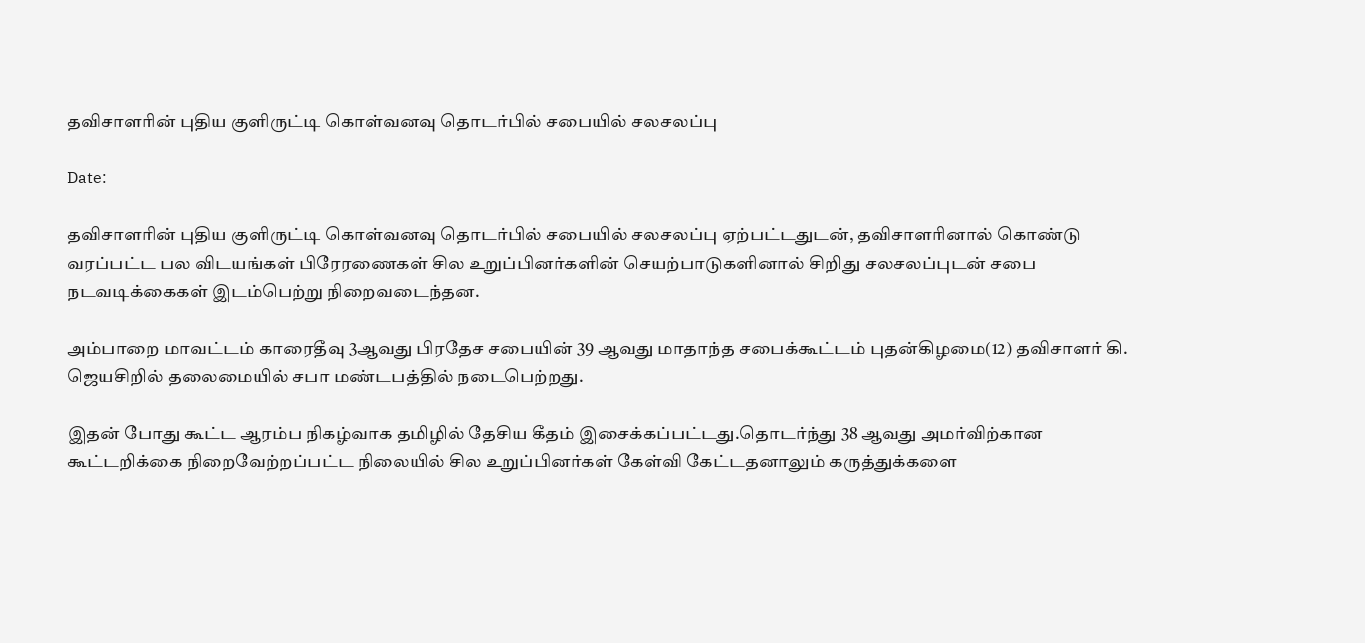தவிசாளரின் புதிய குளிருட்டி கொள்வனவு தொடர்பில் சபையில் சலசலப்பு

Date:

தவிசாளரின் புதிய குளிருட்டி கொள்வனவு தொடர்பில் சபையில் சலசலப்பு ஏற்பட்டதுடன், தவிசாளரினால் கொண்டு வரப்பட்ட பல விடயங்கள் பிரேரணைகள் சில உறுப்பினர்களின் செயற்பாடுகளினால் சிறிது சலசலப்புடன் சபை நடவடிக்கைகள் இடம்பெற்று நிறைவடைந்தன.

அம்பாறை மாவட்டம் காரைதீவு 3ஆவது பிரதேச சபையின் 39 ஆவது மாதாந்த சபைக்கூட்டம் புதன்கிழமை(12) தவிசாளர் கி. ஜெயசிறில் தலைமையில் சபா மண்டபத்தில் நடைபெற்றது.

இதன் போது கூட்ட ஆரம்ப நிகழ்வாக தமிழில் தேசிய கீதம் இசைக்கப்பட்டது.தொடர்ந்து 38 ஆவது அமர்விற்கான கூட்டறிக்கை நிறைவேற்றப்பட்ட நிலையில் சில உறுப்பினர்கள் கேள்வி கேட்டதனாலும் கருத்துக்களை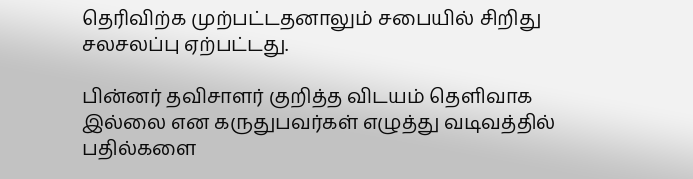தெரிவிற்க முற்பட்டதனாலும் சபையில் சிறிது சலசலப்பு ஏற்பட்டது.

பின்னர் தவிசாளர் குறித்த விடயம் தெளிவாக இல்லை என கருதுபவர்கள் எழுத்து வடிவத்தில் பதில்களை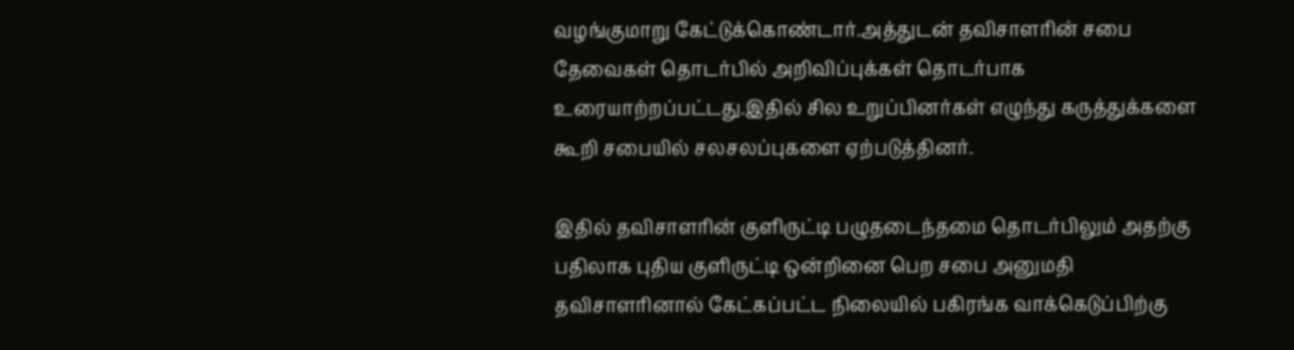வழங்குமாறு கேட்டுக்கொண்டார்.அத்துடன் தவிசாளரின் சபை தேவைகள் தொடர்பில் அறிவிப்புக்கள் தொடர்பாக உரையாற்றப்பட்டது.இதில் சில உறுப்பினர்கள் எழுந்து கருத்துக்களை கூறி சபையில் சலசலப்புகளை ஏற்படுத்தினர்.

இதில் தவிசாளரின் குளிருட்டி பழுதடைந்தமை தொடர்பிலும் அதற்கு பதிலாக புதிய குளிருட்டி ஒன்றினை பெற சபை அனுமதி தவிசாளரினால் கேட்கப்பட்ட நிலையில் பகிரங்க வாக்கெடுப்பிற்கு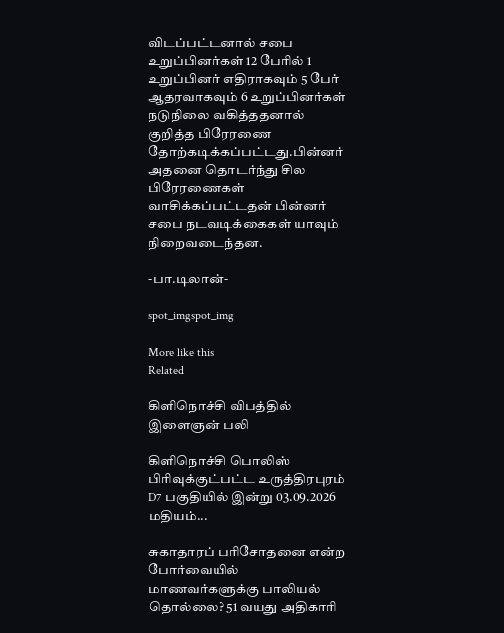விடப்பட்டனால் சபை உறுப்பினர்கள் 12 பேரில் 1 உறுப்பினர் எதிராகவும் 5 பேர் ஆதரவாகவும் 6 உறுப்பினர்கள் நடுநிலை வகித்ததனால் குறித்த பிரேரணை தோற்கடிக்கப்பட்டது.பின்னர் அதனை தொடர்ந்து சில பிரேரணைகள் வாசிக்கப்பட்டதன் பின்னர் சபை நடவடிக்கைகள் யாவும் நிறைவடைந்தன.

-பா.டிலான்-

spot_imgspot_img

More like this
Related

கிளிநொச்சி விபத்தில் இளைஞன் பலி

கிளிநொச்சி பொலிஸ் பிரிவுக்குட்பட்ட உருத்திரபுரம் D7 பகுதியில் இன்று 03.09.2026 மதியம்...

சுகாதாரப் பரிசோதனை என்ற போர்வையில் மாணவர்களுக்கு பாலியல் தொல்லை? 51 வயது அதிகாரி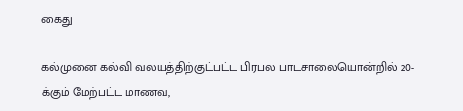கைது

கல்முனை கல்வி வலயத்திற்குட்பட்ட பிரபல பாடசாலையொன்றில் 20-க்கும் மேற்பட்ட மாணவ,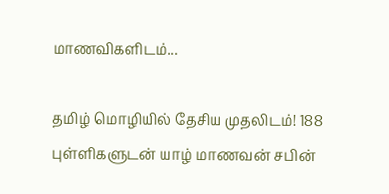மாணவிகளிடம்...

தமிழ் மொழியில் தேசிய முதலிடம்! 188 புள்ளிகளுடன் யாழ் மாணவன் சபின்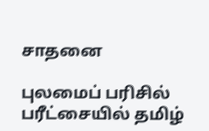சாதனை

புலமைப் பரிசில் பரீட்சையில் தமிழ்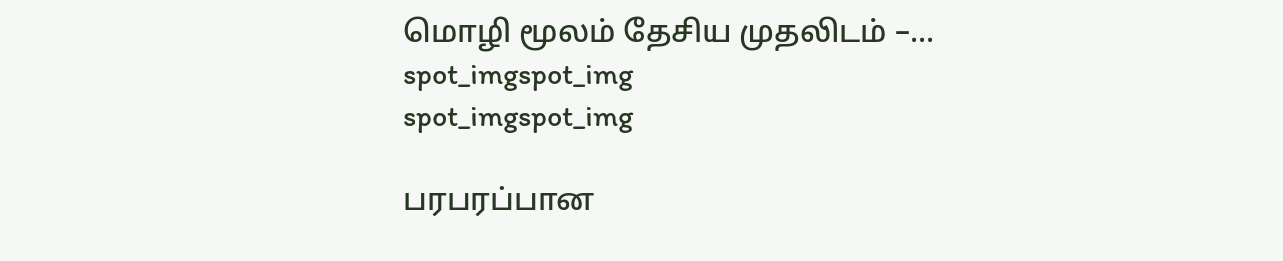மொழி மூலம் தேசிய முதலிடம் –...
spot_imgspot_img
spot_imgspot_img

பரபரப்பான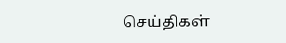செய்திகள்